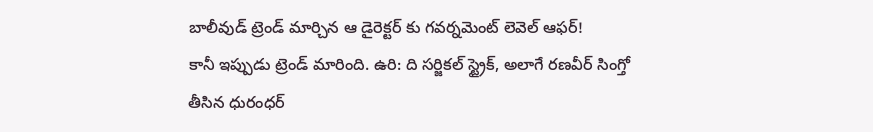బాలీవుడ్ ట్రెండ్ మార్చిన ఆ డైరెక్టర్ కు గవర్నమెంట్ లెవెల్ ఆఫర్!
కానీ ఇప్పుడు ట్రెండ్ మారింది. ఉరి: ది సర్జికల్ స్ట్రైక్, అలాగే రణవీర్ సింగ్తో తీసిన ధురంధర్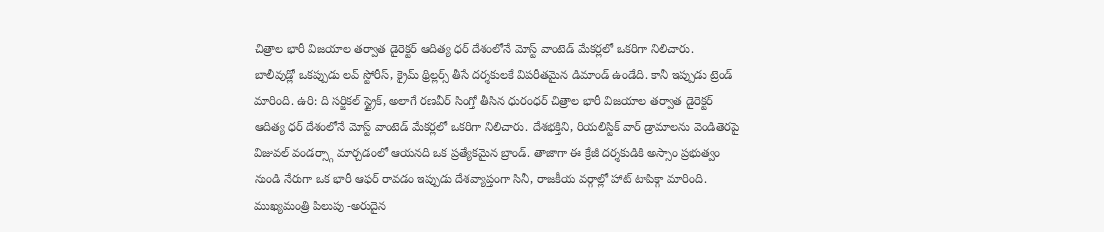చిత్రాల భారీ విజయాల తర్వాత డైరెక్టర్ ఆదిత్య ధర్ దేశంలోనే మోస్ట్ వాంటెడ్ మేకర్లలో ఒకరిగా నిలిచారు.
బాలీవుడ్లో ఒకప్పుడు లవ్ స్టోరీస్, క్రైమ్ థ్రిల్లర్స్ తీసే దర్శకులకే విపరీతమైన డిమాండ్ ఉండేది. కానీ ఇప్పుడు ట్రెండ్ మారింది. ఉరి: ది సర్జికల్ స్ట్రైక్, అలాగే రణవీర్ సింగ్తో తీసిన ధురంధర్ చిత్రాల భారీ విజయాల తర్వాత డైరెక్టర్ ఆదిత్య ధర్ దేశంలోనే మోస్ట్ వాంటెడ్ మేకర్లలో ఒకరిగా నిలిచారు. దేశభక్తిని, రియలిస్టిక్ వార్ డ్రామాలను వెండితెరపై విజువల్ వండర్స్గా మార్చడంలో ఆయనది ఒక ప్రత్యేకమైన బ్రాండ్. తాజాగా ఈ క్రేజీ దర్శకుడికి అస్సాం ప్రభుత్వం నుండి నేరుగా ఒక భారీ ఆఫర్ రావడం ఇప్పుడు దేశవ్యాప్తంగా సినీ, రాజకీయ వర్గాల్లో హాట్ టాపిక్గా మారింది.
ముఖ్యమంత్రి పిలుపు -అరుదైన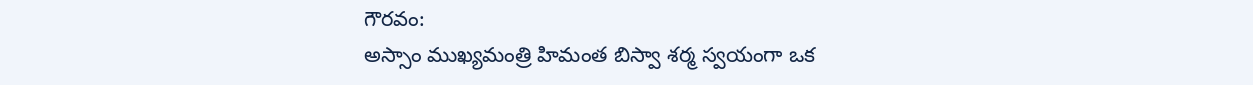గౌరవం:
అస్సాం ముఖ్యమంత్రి హిమంత బిస్వా శర్మ స్వయంగా ఒక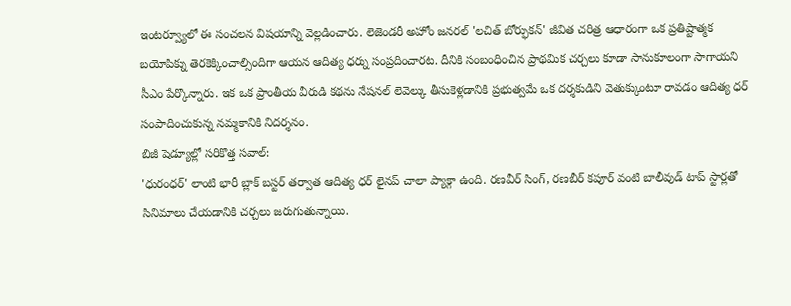ఇంటర్వ్యూలో ఈ సంచలన విషయాన్ని వెల్లడించారు. లెజెండరీ అహోం జనరల్ 'లచిత్ బోర్ఫుకన్' జీవిత చరిత్ర ఆధారంగా ఒక ప్రతిష్టాత్మక బయోపిక్ను తెరకెక్కించాల్సిందిగా ఆయన ఆదిత్య ధర్ను సంప్రదించారట. దీనికి సంబంధించిన ప్రాథమిక చర్చలు కూడా సానుకూలంగా సాగాయని సీఎం పేర్కొన్నారు. ఇక ఒక ప్రాంతీయ వీరుడి కథను నేషనల్ లెవెల్కు తీసుకెళ్లడానికి ప్రభుత్వమే ఒక దర్శకుడిని వెతుక్కుంటూ రావడం ఆదిత్య ధర్ సంపాదించుకున్న నమ్మకానికి నిదర్శనం.
బిజీ షెడ్యూల్లో సరికొత్త సవాల్:
'ధురంధర్' లాంటి భారీ బ్లాక్ బస్టర్ తర్వాత ఆదిత్య ధర్ లైనప్ చాలా ప్యాక్గా ఉంది. రణవీర్ సింగ్, రణబీర్ కపూర్ వంటి బాలీవుడ్ టాప్ స్టార్లతో సినిమాలు చేయడానికి చర్చలు జరుగుతున్నాయి.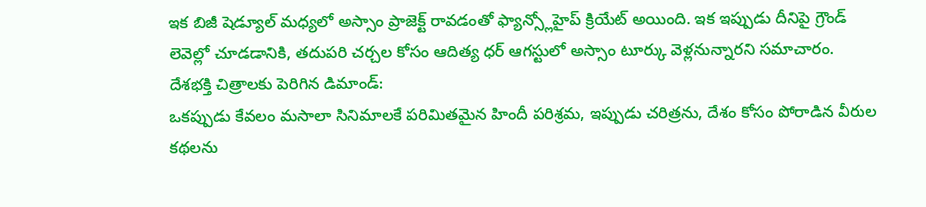ఇక బిజీ షెడ్యూల్ మధ్యలో అస్సాం ప్రాజెక్ట్ రావడంతో ఫ్యాన్స్లోహైప్ క్రియేట్ అయింది. ఇక ఇప్పుడు దీనిపై గ్రౌండ్ లెవెల్లో చూడడానికి, తదుపరి చర్చల కోసం ఆదిత్య ధర్ ఆగస్టులో అస్సాం టూర్కు వెళ్లనున్నారని సమాచారం.
దేశభక్తి చిత్రాలకు పెరిగిన డిమాండ్:
ఒకప్పుడు కేవలం మసాలా సినిమాలకే పరిమితమైన హిందీ పరిశ్రమ, ఇప్పుడు చరిత్రను, దేశం కోసం పోరాడిన వీరుల కథలను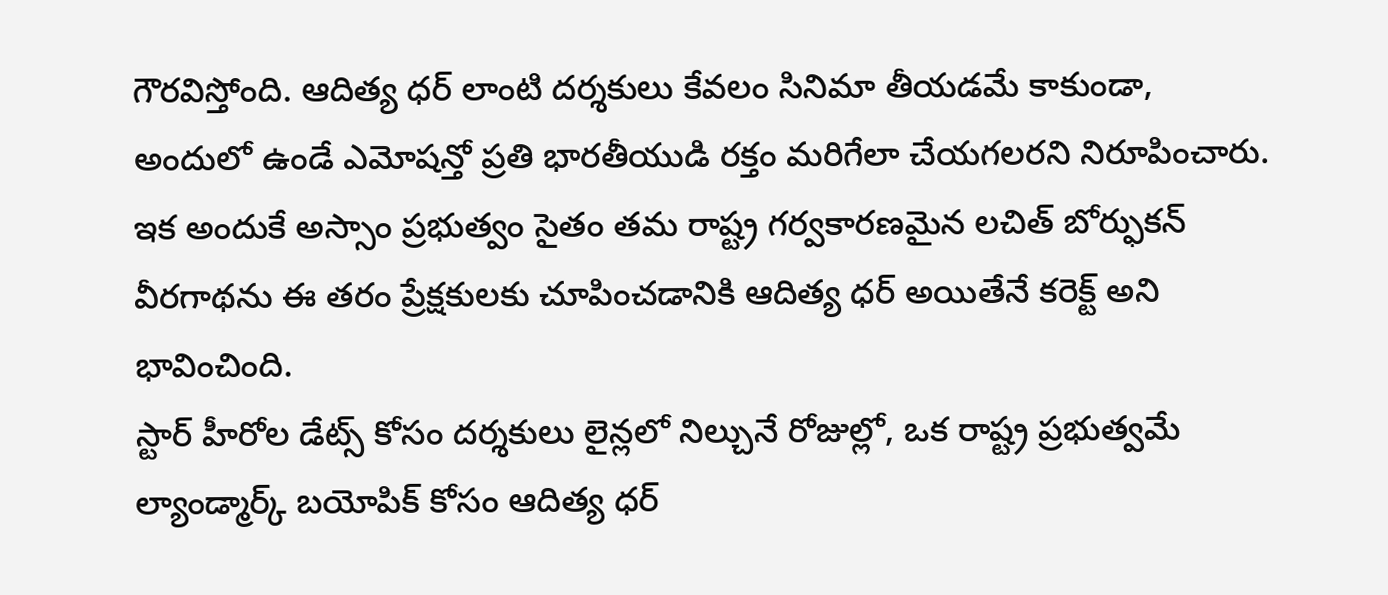గౌరవిస్తోంది. ఆదిత్య ధర్ లాంటి దర్శకులు కేవలం సినిమా తీయడమే కాకుండా, అందులో ఉండే ఎమోషన్తో ప్రతి భారతీయుడి రక్తం మరిగేలా చేయగలరని నిరూపించారు. ఇక అందుకే అస్సాం ప్రభుత్వం సైతం తమ రాష్ట్ర గర్వకారణమైన లచిత్ బోర్ఫుకన్ వీరగాథను ఈ తరం ప్రేక్షకులకు చూపించడానికి ఆదిత్య ధర్ అయితేనే కరెక్ట్ అని భావించింది.
స్టార్ హీరోల డేట్స్ కోసం దర్శకులు లైన్లలో నిల్చునే రోజుల్లో, ఒక రాష్ట్ర ప్రభుత్వమే ల్యాండ్మార్క్ బయోపిక్ కోసం ఆదిత్య ధర్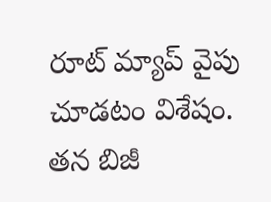రూట్ మ్యాప్ వైపు చూడటం విశేషం. తన బిజీ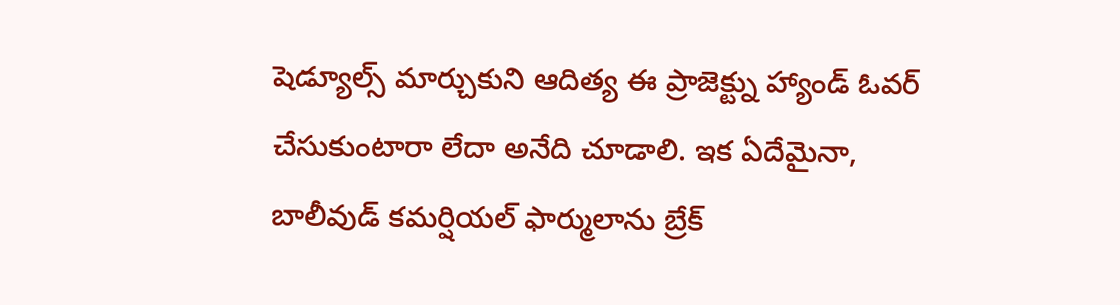షెడ్యూల్స్ మార్చుకుని ఆదిత్య ఈ ప్రాజెక్ట్ను హ్యాండ్ ఓవర్ చేసుకుంటారా లేదా అనేది చూడాలి. ఇక ఏదేమైనా, బాలీవుడ్ కమర్షియల్ ఫార్ములాను బ్రేక్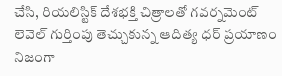చేసి, రియలిస్టిక్ దేశభక్తి చిత్రాలతో గవర్నమెంట్ లెవెల్ గుర్తింపు తెచ్చుకున్న ఆదిత్య ధర్ ప్రయాణం నిజంగా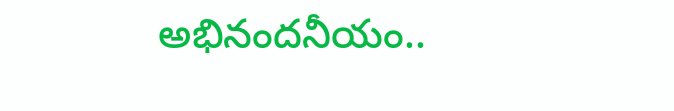అభినందనీయం..